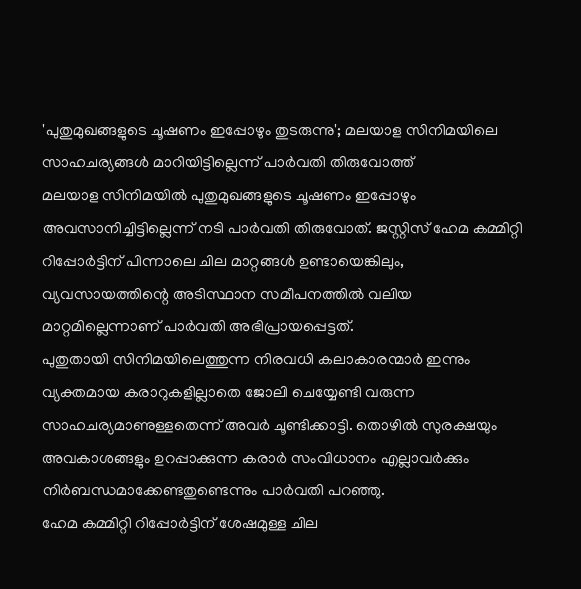'പുതുമുഖങ്ങളുടെ ചൂഷണം ഇപ്പോഴും തുടരുന്നു'; മലയാള സിനിമയിലെ സാഹചര്യങ്ങൾ മാറിയിട്ടില്ലെന്ന് പാർവതി തിരുവോത്ത്
മലയാള സിനിമയിൽ പുതുമുഖങ്ങളുടെ ചൂഷണം ഇപ്പോഴും അവസാനിച്ചിട്ടില്ലെന്ന് നടി പാർവതി തിരുവോത്. ജസ്റ്റിസ് ഹേമ കമ്മിറ്റി റിപ്പോർട്ടിന് പിന്നാലെ ചില മാറ്റങ്ങൾ ഉണ്ടായെങ്കിലും, വ്യവസായത്തിന്റെ അടിസ്ഥാന സമീപനത്തിൽ വലിയ മാറ്റമില്ലെന്നാണ് പാർവതി അഭിപ്രായപ്പെട്ടത്.
പുതുതായി സിനിമയിലെത്തുന്ന നിരവധി കലാകാരന്മാർ ഇന്നും വ്യക്തമായ കരാറുകളില്ലാതെ ജോലി ചെയ്യേണ്ടി വരുന്ന സാഹചര്യമാണുള്ളതെന്ന് അവർ ചൂണ്ടിക്കാട്ടി. തൊഴിൽ സുരക്ഷയും അവകാശങ്ങളും ഉറപ്പാക്കുന്ന കരാർ സംവിധാനം എല്ലാവർക്കും നിർബന്ധമാക്കേണ്ടതുണ്ടെന്നും പാർവതി പറഞ്ഞു.
ഹേമ കമ്മിറ്റി റിപ്പോർട്ടിന് ശേഷമുള്ള ചില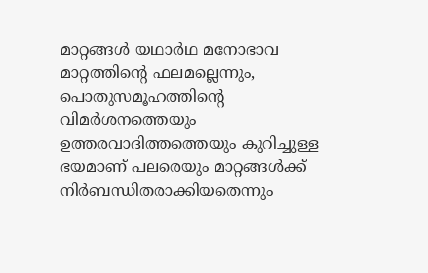മാറ്റങ്ങൾ യഥാർഥ മനോഭാവ മാറ്റത്തിന്റെ ഫലമല്ലെന്നും, പൊതുസമൂഹത്തിന്റെ വിമർശനത്തെയും ഉത്തരവാദിത്തത്തെയും കുറിച്ചുള്ള ഭയമാണ് പലരെയും മാറ്റങ്ങൾക്ക് നിർബന്ധിതരാക്കിയതെന്നും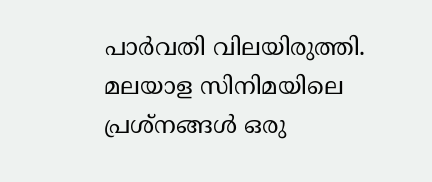പാർവതി വിലയിരുത്തി.
മലയാള സിനിമയിലെ പ്രശ്നങ്ങൾ ഒരു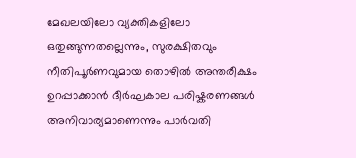മേഖലയിലോ വ്യക്തികളിലോ ഒതുങ്ങുന്നതല്ലെന്നും, സുരക്ഷിതവും നീതിപൂർണവുമായ തൊഴിൽ അന്തരീക്ഷം ഉറപ്പാക്കാൻ ദീർഘകാല പരിഷ്കരണങ്ങൾ അനിവാര്യമാണെന്നും പാർവതി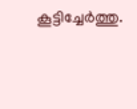കൂട്ടിച്ചേർത്തു.